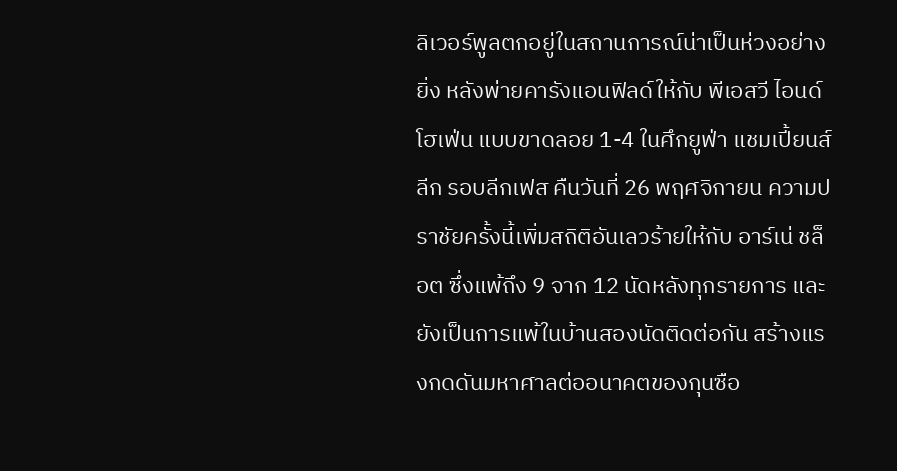ลิเวอร์พูลตกอยู่ในสถานการณ์น่าเป็นห่วงอย่างยิ่ง หลังพ่ายคารังแอนฟิลด์ให้กับ พีเอสวี ไอนด์โฮเฟ่น แบบขาดลอย 1-4 ในศึกยูฟ่า แชมเปี้ยนส์ ลีก รอบลีกเฟส คืนวันที่ 26 พฤศจิกายน ความปราชัยครั้งนี้เพิ่มสถิติอันเลวร้ายให้กับ อาร์เน่ ชล็อต ซึ่งแพ้ถึง 9 จาก 12 นัดหลังทุกรายการ และยังเป็นการแพ้ในบ้านสองนัดติดต่อกัน สร้างแรงกดดันมหาศาลต่ออนาคตของกุนซือ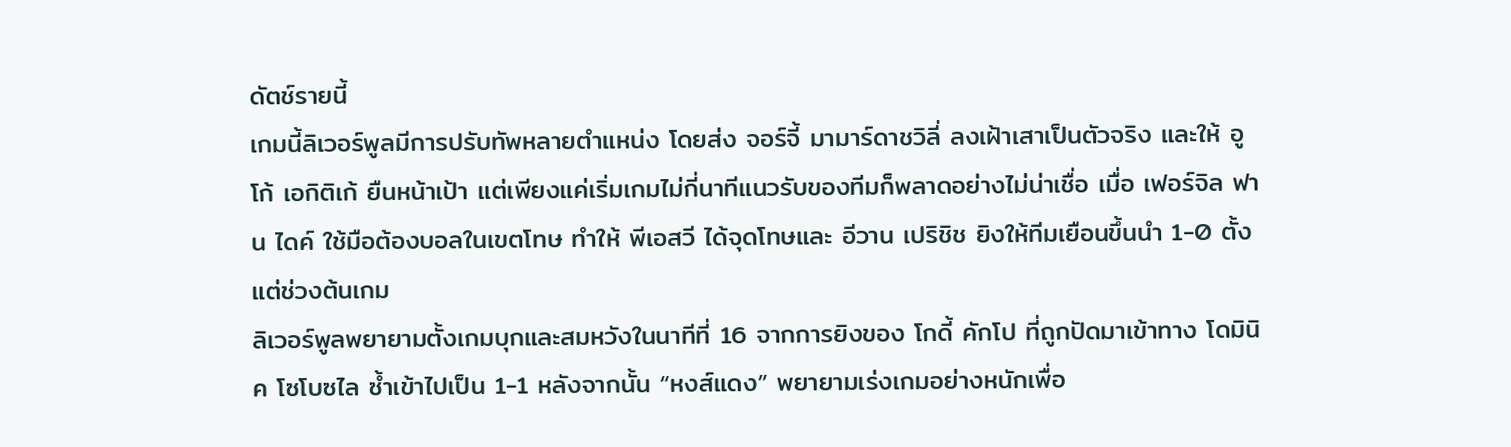ดัตช์รายนี้
เกมนี้ลิเวอร์พูลมีการปรับทัพหลายตำแหน่ง โดยส่ง จอร์จี้ มามาร์ดาชวิลี่ ลงเฝ้าเสาเป็นตัวจริง และให้ อูโก้ เอกิติเก้ ยืนหน้าเป้า แต่เพียงแค่เริ่มเกมไม่กี่นาทีแนวรับของทีมก็พลาดอย่างไม่น่าเชื่อ เมื่อ เฟอร์จิล ฟาน ไดค์ ใช้มือต้องบอลในเขตโทษ ทำให้ พีเอสวี ได้จุดโทษและ อีวาน เปริชิช ยิงให้ทีมเยือนขึ้นนำ 1-0 ตั้งแต่ช่วงต้นเกม
ลิเวอร์พูลพยายามตั้งเกมบุกและสมหวังในนาทีที่ 16 จากการยิงของ โกดี้ คักโป ที่ถูกปัดมาเข้าทาง โดมินิค โซโบซไล ซ้ำเข้าไปเป็น 1-1 หลังจากนั้น “หงส์แดง” พยายามเร่งเกมอย่างหนักเพื่อ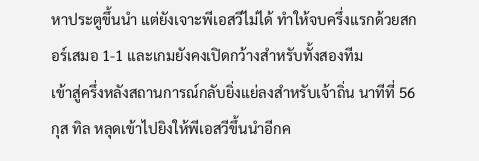หาประตูขึ้นนำ แต่ยังเจาะพีเอสวีไม่ได้ ทำให้จบครึ่งแรกด้วยสกอร์เสมอ 1-1 และเกมยังคงเปิดกว้างสำหรับทั้งสองทีม
เข้าสู่ครึ่งหลังสถานการณ์กลับยิ่งแย่ลงสำหรับเจ้าถิ่น นาทีที่ 56 กุส ทิล หลุดเข้าไปยิงให้พีเอสวีขึ้นนำอีกค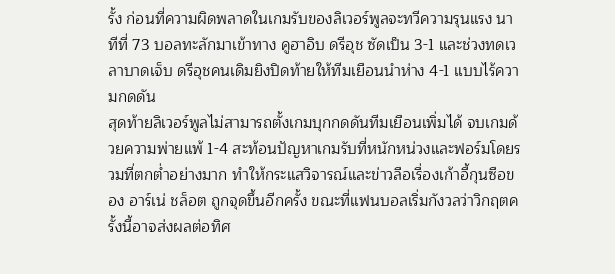รั้ง ก่อนที่ความผิดพลาดในเกมรับของลิเวอร์พูลจะทวีความรุนแรง นาทีที่ 73 บอลทะลักมาเข้าทาง คูฮาอิบ ดรีอุช ซัดเป็น 3-1 และช่วงทดเวลาบาดเจ็บ ดรีอุชคนเดิมยิงปิดท้ายให้ทีมเยือนนำห่าง 4-1 แบบไร้ความกดดัน
สุดท้ายลิเวอร์พูลไม่สามารถตั้งเกมบุกกดดันทีมเยือนเพิ่มได้ จบเกมด้วยความพ่ายแพ้ 1-4 สะท้อนปัญหาเกมรับที่หนักหน่วงและฟอร์มโดยรวมที่ตกต่ำอย่างมาก ทำให้กระแสวิจารณ์และข่าวลือเรื่องเก้าอี้กุนซือของ อาร์เน่ ชล็อต ถูกจุดขึ้นอีกครั้ง ขณะที่แฟนบอลเริ่มกังวลว่าวิกฤตครั้งนี้อาจส่งผลต่อทิศ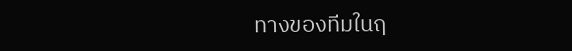ทางของทีมในฤ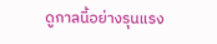ดูกาลนี้อย่างรุนแรง